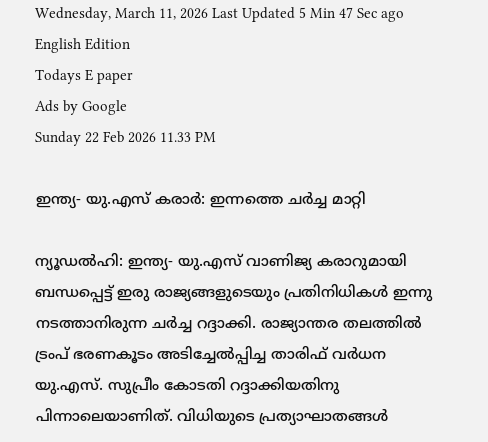Wednesday, March 11, 2026 Last Updated 5 Min 47 Sec ago English Edition
Todays E paper
Ads by Google
Sunday 22 Feb 2026 11.33 PM

ഇന്ത്യ- യു.എസ്‌ കരാര്‍: ഇന്നത്തെ ചര്‍ച്ച മാറ്റി

ന്യൂഡല്‍ഹി: ഇന്ത്യ- യു.എസ്‌ വാണിജ്യ കരാറുമായി ബന്ധപ്പെട്ട്‌ ഇരു രാജ്യങ്ങളുടെയും പ്രതിനിധികള്‍ ഇന്നു നടത്താനിരുന്ന ചര്‍ച്ച റദ്ദാക്കി. രാജ്യാന്തര തലത്തില്‍ ട്രംപ്‌ ഭരണകൂടം അടിച്ചേല്‍പ്പിച്ച താരിഫ്‌ വര്‍ധന യു.എസ്‌. സുപ്രീം കോടതി റദ്ദാക്കിയതിനു പിന്നാലെയാണിത്‌. വിധിയുടെ പ്രത്യാഘാതങ്ങള്‍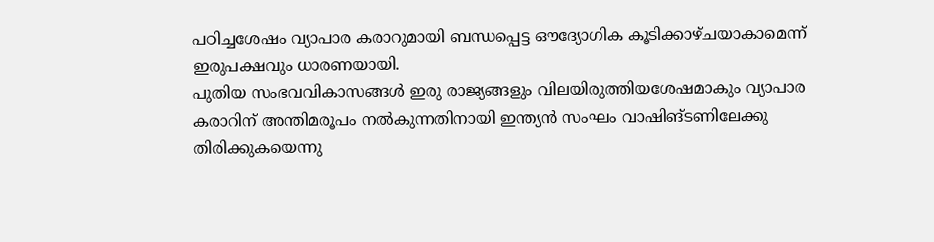പഠിച്ചശേഷം വ്യാപാര കരാറുമായി ബന്ധപ്പെട്ട ഔദ്യോഗിക കൂടിക്കാഴ്‌ചയാകാമെന്ന്‌ ഇരുപക്ഷവും ധാരണയായി.
പുതിയ സംഭവവികാസങ്ങള്‍ ഇരു രാജ്യങ്ങളും വിലയിരുത്തിയശേഷമാകും വ്യാപാര കരാറിന്‌ അന്തിമരൂപം നല്‍കുന്നതിനായി ഇന്ത്യന്‍ സംഘം വാഷിങ്‌ടണിലേക്കു തിരിക്കുകയെന്നു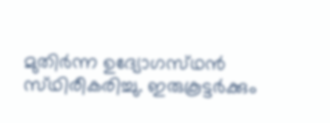മുതിര്‍ന്ന ഉദ്യോഗസ്‌ഥന്‍ സ്‌ഥിരീകരിച്ചു. ഇരുകൂട്ടര്‍ക്കും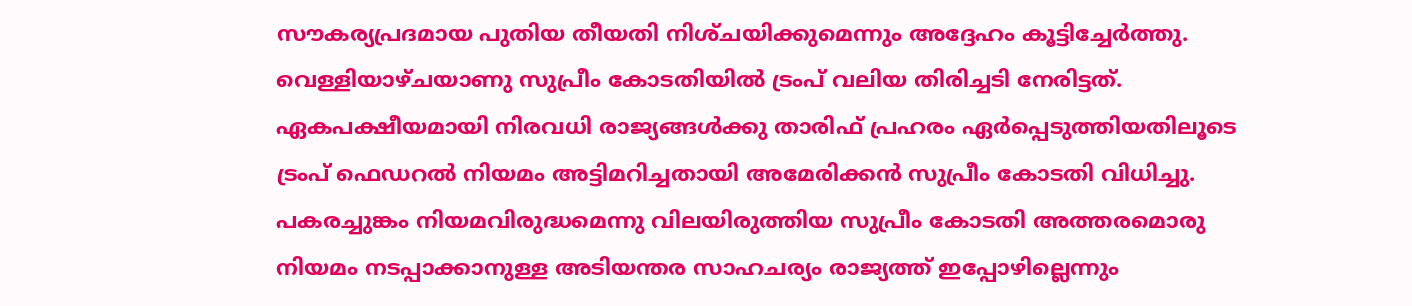സൗകര്യപ്രദമായ പുതിയ തീയതി നിശ്‌ചയിക്കുമെന്നും അദ്ദേഹം കൂട്ടിച്ചേര്‍ത്തു.
വെള്ളിയാഴ്‌ചയാണു സുപ്രീം കോടതിയില്‍ ട്രംപ്‌ വലിയ തിരിച്ചടി നേരിട്ടത്‌. ഏകപക്ഷീയമായി നിരവധി രാജ്യങ്ങള്‍ക്കു താരിഫ്‌ പ്രഹരം ഏര്‍പ്പെടുത്തിയതിലൂടെ ട്രംപ്‌ ഫെഡറല്‍ നിയമം അട്ടിമറിച്ചതായി അമേരിക്കന്‍ സുപ്രീം കോടതി വിധിച്ചു.
പകരച്ചുങ്കം നിയമവിരുദ്ധമെന്നു വിലയിരുത്തിയ സുപ്രീം കോടതി അത്തരമൊരു നിയമം നടപ്പാക്കാനുള്ള അടിയന്തര സാഹചര്യം രാജ്യത്ത്‌ ഇപ്പോഴില്ലെന്നും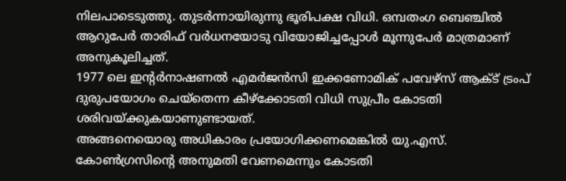നിലപാടെടുത്തു. തുടര്‍ന്നായിരുന്നു ഭൂരിപക്ഷ വിധി. ഒമ്പതംഗ ബെഞ്ചില്‍ ആറുപേര്‍ താരിഫ്‌ വര്‍ധനയോടു വിയോജിച്ചപ്പോള്‍ മൂന്നുപേര്‍ മാത്രമാണ്‌ അനുകൂലിച്ചത്‌.
1977 ലെ ഇന്റര്‍നാഷണല്‍ എമര്‍ജന്‍സി ഇക്കണോമിക്‌ പവേഴ്‌സ്‌ ആക്‌ട്‌ ട്രംപ്‌ ദുരുപയോഗം ചെയ്‌തെന്ന കീഴ്‌ക്കോടതി വിധി സുപ്രീം കോടതി ശരിവയ്‌ക്കുകയാണുണ്ടായത്‌.
അങ്ങനെയൊരു അധികാരം പ്രയോഗിക്കണമെങ്കില്‍ യു.എസ്‌. കോണ്‍ഗ്രസിന്റെ അനുമതി വേണമെന്നും കോടതി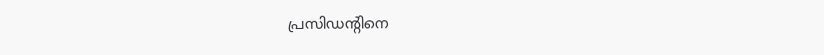പ്രസിഡന്റിനെ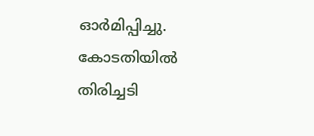ഓര്‍മിപ്പിച്ചു. കോടതിയില്‍ തിരിച്ചടി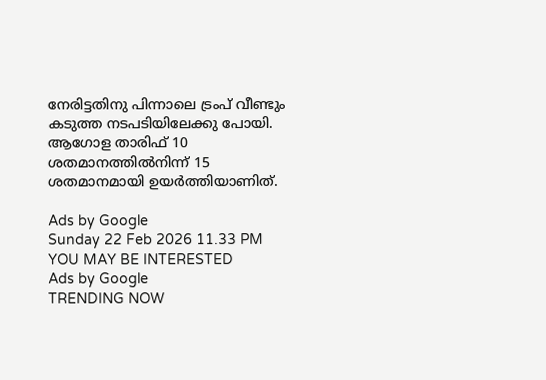നേരിട്ടതിനു പിന്നാലെ ട്രംപ്‌ വീണ്ടും കടുത്ത നടപടിയിലേക്കു പോയി. ആഗോള താരിഫ്‌ 10 ശതമാനത്തില്‍നിന്ന്‌ 15 ശതമാനമായി ഉയര്‍ത്തിയാണിത്‌.

Ads by Google
Sunday 22 Feb 2026 11.33 PM
YOU MAY BE INTERESTED
Ads by Google
TRENDING NOW